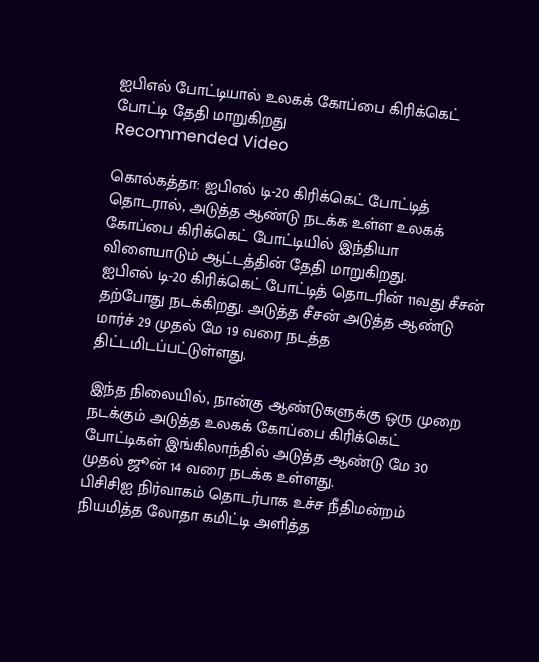ஐபிஎல் போட்டியால் உலகக் கோப்பை கிரிக்கெட் போட்டி தேதி மாறுகிறது
Recommended Video

கொல்கத்தா: ஐபிஎல் டி-20 கிரிக்கெட் போட்டித் தொடரால், அடுத்த ஆண்டு நடக்க உள்ள உலகக் கோப்பை கிரிக்கெட் போட்டியில் இந்தியா விளையாடும் ஆட்டத்தின் தேதி மாறுகிறது.
ஐபிஎல் டி-20 கிரிக்கெட் போட்டித் தொடரின் 11வது சீசன் தற்போது நடக்கிறது. அடுத்த சீசன் அடுத்த ஆண்டு மார்ச் 29 முதல் மே 19 வரை நடத்த திட்டமிடப்பட்டுள்ளது.

இந்த நிலையில், நான்கு ஆண்டுகளுக்கு ஒரு முறை நடக்கும் அடுத்த உலகக் கோப்பை கிரிக்கெட் போட்டிகள் இங்கிலாந்தில் அடுத்த ஆண்டு மே 30 முதல் ஜூன் 14 வரை நடக்க உள்ளது.
பிசிசிஐ நிர்வாகம் தொடர்பாக உச்ச நீதிமன்றம் நியமித்த லோதா கமிட்டி அளித்த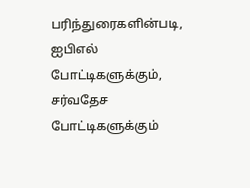பரிந்துரைகளின்படி, ஐபிஎல் போட்டிகளுக்கும், சர்வதேச போட்டிகளுக்கும்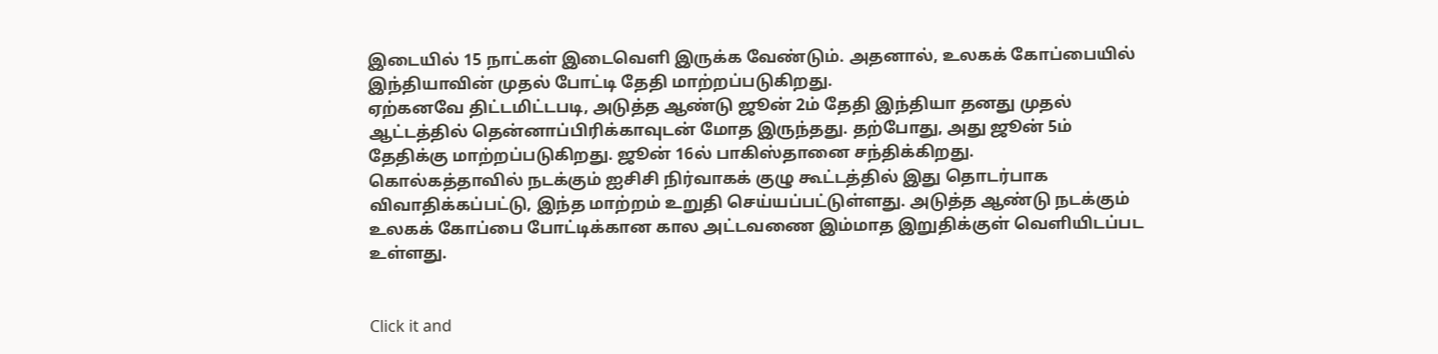இடையில் 15 நாட்கள் இடைவெளி இருக்க வேண்டும். அதனால், உலகக் கோப்பையில் இந்தியாவின் முதல் போட்டி தேதி மாற்றப்படுகிறது.
ஏற்கனவே திட்டமிட்டபடி, அடுத்த ஆண்டு ஜூன் 2ம் தேதி இந்தியா தனது முதல் ஆட்டத்தில் தென்னாப்பிரிக்காவுடன் மோத இருந்தது. தற்போது, அது ஜூன் 5ம் தேதிக்கு மாற்றப்படுகிறது. ஜூன் 16ல் பாகிஸ்தானை சந்திக்கிறது.
கொல்கத்தாவில் நடக்கும் ஐசிசி நிர்வாகக் குழு கூட்டத்தில் இது தொடர்பாக விவாதிக்கப்பட்டு, இந்த மாற்றம் உறுதி செய்யப்பட்டுள்ளது. அடுத்த ஆண்டு நடக்கும் உலகக் கோப்பை போட்டிக்கான கால அட்டவணை இம்மாத இறுதிக்குள் வெளியிடப்பட உள்ளது.


Click it and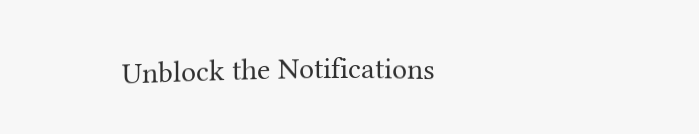Unblock the Notifications